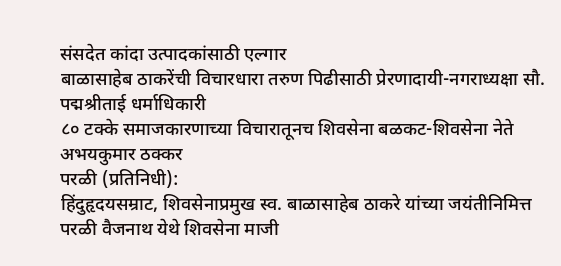संसदेत कांदा उत्पादकांसाठी एल्गार
बाळासाहेब ठाकरेंची विचारधारा तरुण पिढीसाठी प्रेरणादायी-नगराध्यक्षा सौ. पद्मश्रीताई धर्माधिकारी
८० टक्के समाजकारणाच्या विचारातूनच शिवसेना बळकट-शिवसेना नेते अभयकुमार ठक्कर
परळी (प्रतिनिधी):
हिंदुहृदयसम्राट, शिवसेनाप्रमुख स्व. बाळासाहेब ठाकरे यांच्या जयंतीनिमित्त परळी वैजनाथ येथे शिवसेना माजी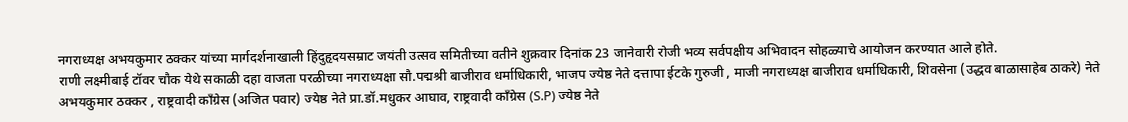नगराध्यक्ष अभयकुमार ठक्कर यांच्या मार्गदर्शनाखाली हिंदुहृदयसम्राट जयंती उत्सव समितीच्या वतीने शुक्रवार दिनांक 23 जानेवारी रोजी भव्य सर्वपक्षीय अभिवादन सोहळ्याचे आयोजन करण्यात आले होते.
राणी लक्ष्मीबाई टॉवर चौक येथे सकाळी दहा वाजता परळीच्या नगराध्यक्षा सौ.पद्मश्री बाजीराव धर्माधिकारी, भाजप ज्येष्ठ नेते दत्तापा ईटके गुरुजी , माजी नगराध्यक्ष बाजीराव धर्माधिकारी, शिवसेना (उद्धव बाळासाहेब ठाकरे) नेते अभयकुमार ठक्कर , राष्ट्रवादी काँग्रेस (अजित पवार) ज्येष्ठ नेते प्रा.डॉ.मधुकर आघाव, राष्ट्रवादी काँग्रेस (S.P) ज्येष्ठ नेते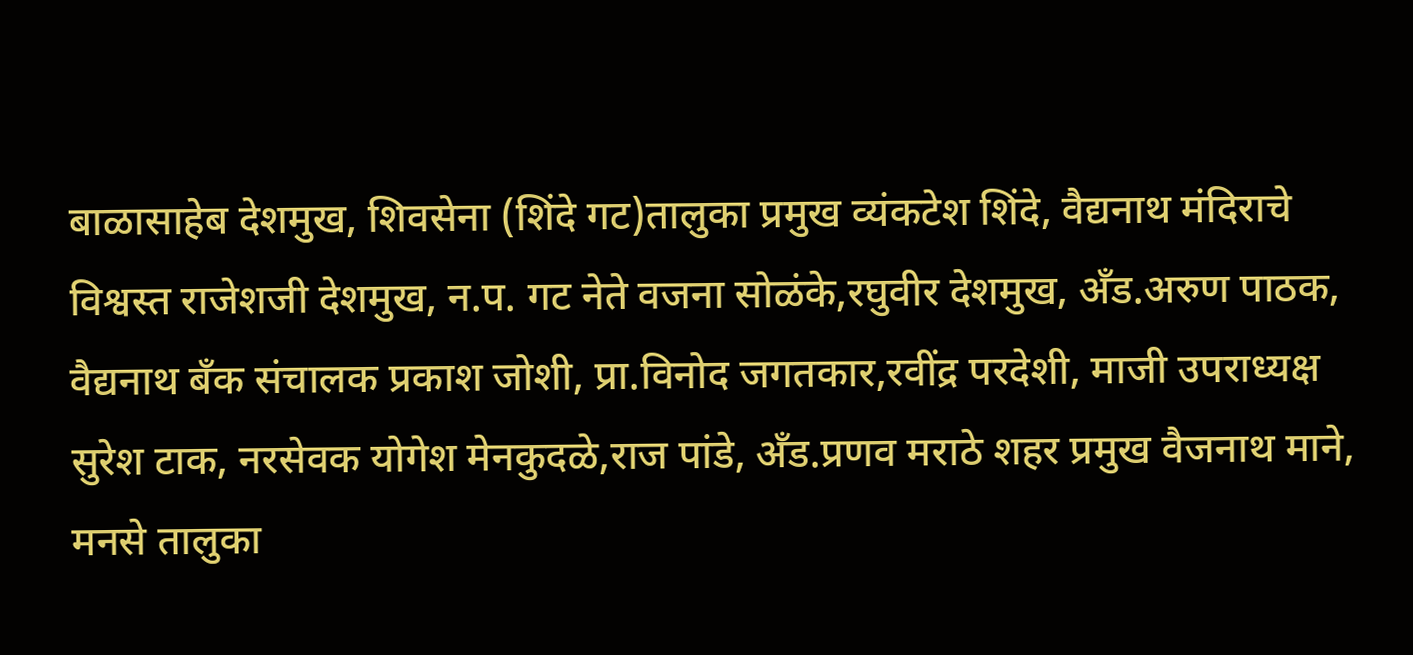बाळासाहेब देशमुख, शिवसेना (शिंदे गट)तालुका प्रमुख व्यंकटेश शिंदे, वैद्यनाथ मंदिराचे विश्वस्त राजेशजी देशमुख, न.प. गट नेते वजना सोळंके,रघुवीर देशमुख, अँड.अरुण पाठक, वैद्यनाथ बँक संचालक प्रकाश जोशी, प्रा.विनोद जगतकार,रवींद्र परदेशी, माजी उपराध्यक्ष सुरेश टाक, नरसेवक योगेश मेनकुदळे,राज पांडे, अँड.प्रणव मराठे शहर प्रमुख वैजनाथ माने, मनसे तालुका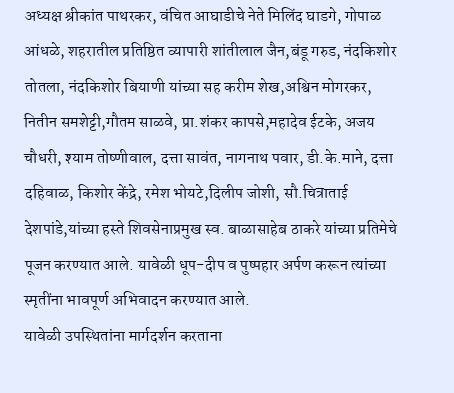अध्यक्ष श्रीकांत पाथरकर, वंचित आघाडीचे नेते मिलिंद घाडगे, गोपाळ आंधळे, शहरातील प्रतिष्ठित व्यापारी शांतीलाल जैन,बंडू गरुड, नंदकिशोर तोतला, नंदकिशोर बियाणी यांच्या सह करीम शेख,अश्विन मोगरकर, नितीन समशेट्टी,गौतम साळवे, प्रा.शंकर कापसे,महादेव ईटके, अजय चौधरी, श्याम तोष्णीवाल, दत्ता सावंत, नागनाथ पवार, डी.के.माने, दत्ता दहिवाळ, किशोर केंद्रे, रमेश भोयटे,दिलीप जोशी, सौ.चित्राताई देशपांडे,यांच्या हस्ते शिवसेनाप्रमुख स्व. बाळासाहेब ठाकरे यांच्या प्रतिमेचे पूजन करण्यात आले. यावेळी धूप-दीप व पुष्पहार अर्पण करून त्यांच्या स्मृतींना भावपूर्ण अभिवादन करण्यात आले.
यावेळी उपस्थितांना मार्गदर्शन करताना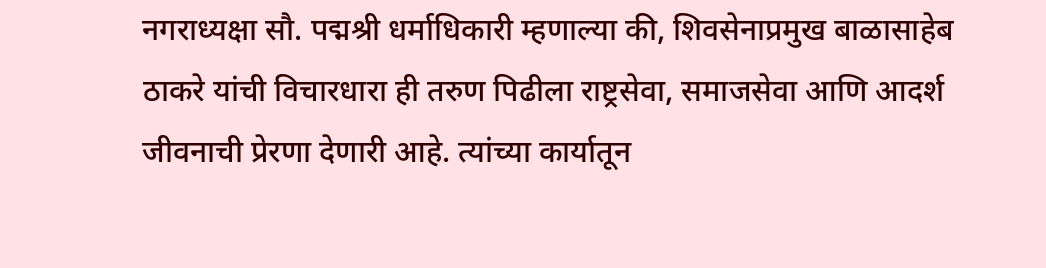नगराध्यक्षा सौ. पद्मश्री धर्माधिकारी म्हणाल्या की, शिवसेनाप्रमुख बाळासाहेब ठाकरे यांची विचारधारा ही तरुण पिढीला राष्ट्रसेवा, समाजसेवा आणि आदर्श जीवनाची प्रेरणा देणारी आहे. त्यांच्या कार्यातून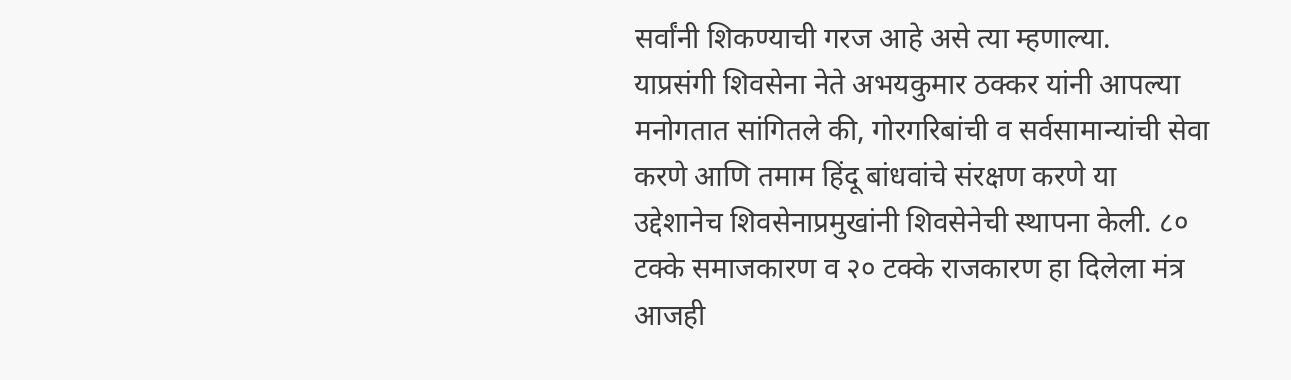सर्वांनी शिकण्याची गरज आहे असे त्या म्हणाल्या.
याप्रसंगी शिवसेना नेते अभयकुमार ठक्कर यांनी आपल्या मनोगतात सांगितले की, गोरगरिबांची व सर्वसामान्यांची सेवा करणे आणि तमाम हिंदू बांधवांचे संरक्षण करणे या उद्देशानेच शिवसेनाप्रमुखांनी शिवसेनेची स्थापना केली. ८० टक्के समाजकारण व २० टक्के राजकारण हा दिलेला मंत्र आजही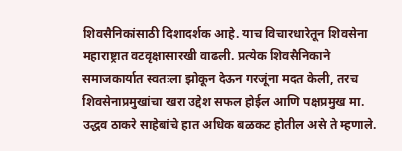शिवसैनिकांसाठी दिशादर्शक आहे. याच विचारधारेतून शिवसेना महाराष्ट्रात वटवृक्षासारखी वाढली. प्रत्येक शिवसैनिकाने समाजकार्यात स्वतःला झोकून देऊन गरजूंना मदत केली, तरच शिवसेनाप्रमुखांचा खरा उद्देश सफल होईल आणि पक्षप्रमुख मा. उद्धव ठाकरे साहेबांचे हात अधिक बळकट होतील असे ते म्हणाले.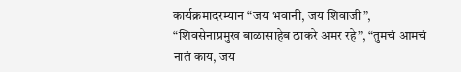कार्यक्रमादरम्यान “जय भवानी, जय शिवाजी”, “शिवसेनाप्रमुख बाळासाहेब ठाकरे अमर रहे”, “तुमचं आमचं नातं काय, जय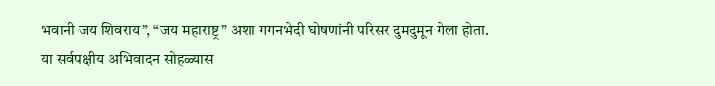भवानी जय शिवराय”, “जय महाराष्ट्र” अशा गगनभेदी घोषणांनी परिसर दुमदुमून गेला होता.
या सर्वपक्षीय अभिवादन सोहळ्यास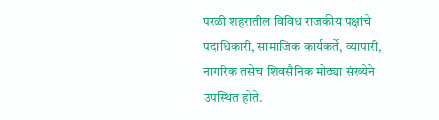परळी शहरातील विविध राजकीय पक्षांचे पदाधिकारी, सामाजिक कार्यकर्ते, व्यापारी, नागरिक तसेच शिवसैनिक मोठ्या संख्येने उपस्थित होते.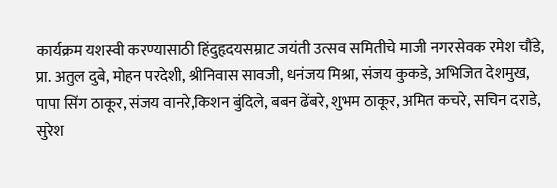कार्यक्रम यशस्वी करण्यासाठी हिंदुहृदयसम्राट जयंती उत्सव समितीचे माजी नगरसेवक रमेश चौंडे, प्रा. अतुल दुबे, मोहन परदेशी, श्रीनिवास सावजी, धनंजय मिश्रा, संजय कुकडे, अभिजित देशमुख, पापा सिंग ठाकूर, संजय वानरे,किशन बुंदिले, बबन ढेंबरे, शुभम ठाकूर, अमित कचरे, सचिन दराडे, सुरेश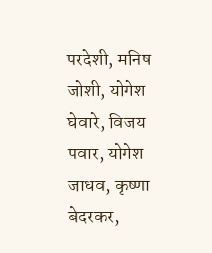परदेशी, मनिष जोशी, योगेश घेवारे, विजय पवार, योगेश जाधव, कृष्णा बेदरकर,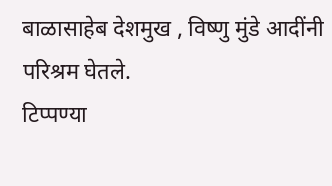बाळासाहेब देशमुख , विष्णु मुंडे आदींनी परिश्रम घेतले.
टिप्पण्या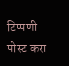टिप्पणी पोस्ट करा